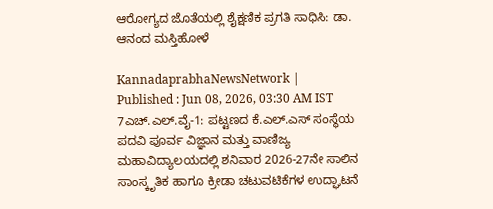ಆರೋಗ್ಯದ ಜೊತೆಯಲ್ಲಿ ಶೈಕ್ಷಣಿಕ ಪ್ರಗತಿ ಸಾಧಿಸಿ: ಡಾ. ಆನಂದ ಮಸ್ತಿಹೋಳೆ

KannadaprabhaNewsNetwork |
Published : Jun 08, 2026, 03:30 AM IST
7ಎಚ್.ಎಲ್.ವೈ-1: ಪಟ್ಟಣದ ಕೆ.ಎಲ್.ಎಸ್ ಸಂಸ್ಥೆಯ ಪದವಿ ಪೂರ್ವ ವಿಜ್ಞಾನ ಮತ್ತು ವಾಣಿಜ್ಯ ಮಹಾವಿದ್ಯಾಲಯದಲ್ಲಿ ಶನಿವಾರ 2026-27ನೇ ಸಾಲಿನ ಸಾಂಸ್ಕೃತಿಕ ಹಾಗೂ ಕ್ರೀಡಾ ಚಟುವಟಿಕೆಗಳ ಉದ್ಘಾಟನೆ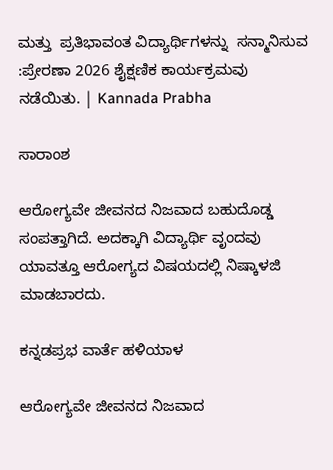ಮತ್ತು  ಪ್ರತಿಭಾವಂತ ವಿದ್ಯಾರ್ಥಿಗಳನ್ನು  ಸನ್ಮಾನಿಸುವ :ಪ್ರೇರಣಾ 2026 ಶೈಕ್ಷಣಿಕ ಕಾರ್ಯಕ್ರಮವು ನಡೆಯಿತು. | Kannada Prabha

ಸಾರಾಂಶ

ಆರೋಗ್ಯವೇ ಜೀವನದ ನಿಜವಾದ ಬಹುದೊಡ್ಡ ಸಂಪತ್ತಾಗಿದೆ. ಅದಕ್ಕಾಗಿ ವಿದ್ಯಾರ್ಥಿ ವೃಂದವು ಯಾವತ್ತೂ ಆರೋಗ್ಯದ ವಿಷಯದಲ್ಲಿ ನಿಷ್ಕಾಳಜಿ ಮಾಡಬಾರದು.

ಕನ್ನಡಪ್ರಭ ವಾರ್ತೆ ಹಳಿಯಾಳ

ಆರೋಗ್ಯವೇ ಜೀವನದ ನಿಜವಾದ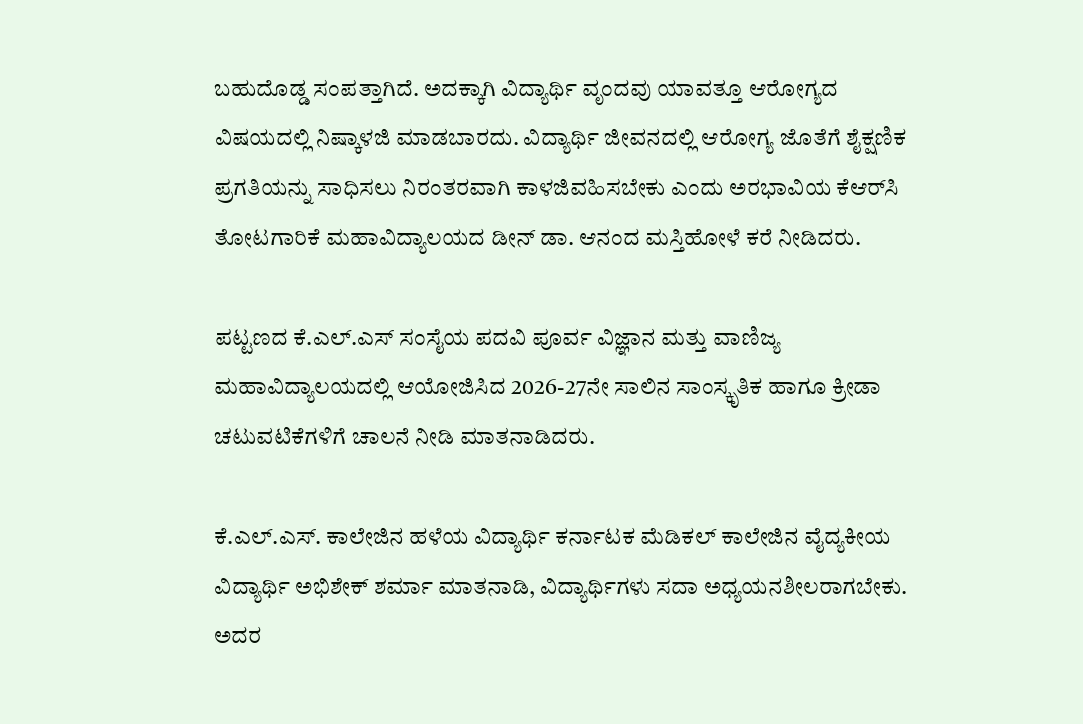ಬಹುದೊಡ್ಡ ಸಂಪತ್ತಾಗಿದೆ. ಅದಕ್ಕಾಗಿ ವಿದ್ಯಾರ್ಥಿ ವೃಂದವು ಯಾವತ್ತೂ ಆರೋಗ್ಯದ ವಿಷಯದಲ್ಲಿ ನಿಷ್ಕಾಳಜಿ ಮಾಡಬಾರದು. ವಿದ್ಯಾರ್ಥಿ ಜೀವನದಲ್ಲಿ ಆರೋಗ್ಯ ಜೊತೆಗೆ ಶೈಕ್ಷಣಿಕ ಪ್ರಗತಿಯನ್ನು ಸಾಧಿಸಲು ನಿರಂತರವಾಗಿ ಕಾಳಜಿವಹಿಸಬೇಕು ಎಂದು ಅರಭಾವಿಯ ಕೆಆರ್‌ಸಿ ತೋಟಗಾರಿಕೆ ಮಹಾವಿದ್ಯಾಲಯದ ಡೀನ್ ಡಾ. ಆನಂದ ಮಸ್ತಿಹೋಳೆ ಕರೆ ನೀಡಿದರು.

ಪಟ್ಟಣದ ಕೆ.ಎಲ್.ಎಸ್ ಸಂಸೈಯ ಪದವಿ ಪೂರ್ವ ವಿಜ್ಞಾನ ಮತ್ತು ವಾಣಿಜ್ಯ ಮಹಾವಿದ್ಯಾಲಯದಲ್ಲಿ ಆಯೋಜಿಸಿದ 2026-27ನೇ ಸಾಲಿನ ಸಾಂಸ್ಕೃತಿಕ ಹಾಗೂ ಕ್ರೀಡಾ ಚಟುವಟಿಕೆಗಳಿಗೆ ಚಾಲನೆ ನೀಡಿ ಮಾತನಾಡಿದರು.

ಕೆ.ಎಲ್.ಎಸ್. ಕಾಲೇಜಿನ ಹಳೆಯ ವಿದ್ಯಾರ್ಥಿ ಕರ್ನಾಟಕ ಮೆಡಿಕಲ್ ಕಾಲೇಜಿನ ವೈದ್ಯಕೀಯ ವಿದ್ಯಾರ್ಥಿ ಅಭಿಶೇಕ್ ಶರ್ಮಾ ಮಾತನಾಡಿ, ವಿದ್ಯಾರ್ಥಿಗಳು ಸದಾ ಅಧ್ಯಯನಶೀಲರಾಗಬೇಕು. ಅದರ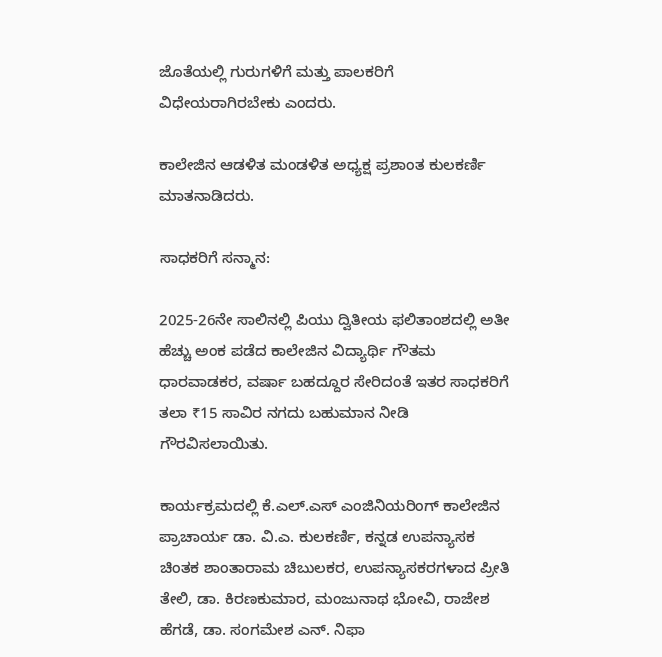ಜೊತೆಯಲ್ಲಿ ಗುರುಗಳಿಗೆ ಮತ್ತು ಪಾಲಕರಿಗೆ ವಿಧೇಯರಾಗಿರಬೇಕು ಎಂದರು.

ಕಾಲೇಜಿನ ಆಡಳಿತ ಮಂಡಳಿತ ಅಧ್ಯಕ್ಷ ಪ್ರಶಾಂತ ಕುಲಕರ್ಣಿ ಮಾತನಾಡಿದರು.

ಸಾಧಕರಿಗೆ ಸನ್ಮಾನ:

2025-26ನೇ ಸಾಲಿನಲ್ಲಿ ಪಿಯು ದ್ವಿತೀಯ ಫಲಿತಾಂಶದಲ್ಲಿ ಅತೀ ಹೆಚ್ಚು ಅಂಕ ಪಡೆದ ಕಾಲೇಜಿನ ವಿದ್ಯಾರ್ಥಿ ಗೌತಮ ಧಾರವಾಡಕರ, ವರ್ಷಾ ಬಹದ್ದೂರ ಸೇರಿದಂತೆ ಇತರ ಸಾಧಕರಿಗೆ ತಲಾ ₹15 ಸಾವಿರ ನಗದು ಬಹುಮಾನ ನೀಡಿ ಗೌರವಿಸಲಾಯಿತು.

ಕಾರ್ಯಕ್ರಮದಲ್ಲಿ ಕೆ.ಎಲ್.ಎಸ್ ಎಂಜಿನಿಯರಿಂಗ್ ಕಾಲೇಜಿನ ಪ್ರಾಚಾರ್ಯ ಡಾ. ವಿ.ಎ. ಕುಲಕರ್ಣಿ, ಕನ್ನಡ ಉಪನ್ಯಾಸಕ ಚಿಂತಕ ಶಾಂತಾರಾಮ ಚಿಬುಲಕರ, ಉಪನ್ಯಾಸಕರಗಳಾದ ಪ್ರೀತಿ ತೇಲಿ, ಡಾ. ಕಿರಣಕುಮಾರ, ಮಂಜುನಾಥ ಭೋವಿ, ರಾಜೇಶ ಹೆಗಡೆ, ಡಾ. ಸಂಗಮೇಶ ಎನ್. ನಿಫಾ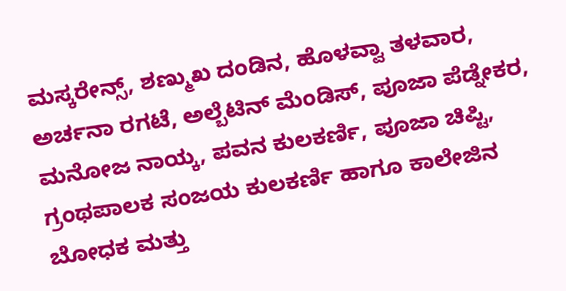ಮಸ್ಕರೇನ್ಸ್, ಶಣ್ಮುಖ ದಂಡಿನ, ಹೊಳವ್ವಾ ತಳವಾರ, ಅರ್ಚನಾ ರಗಟೆ, ಅಲ್ಬೆಟಿನ್ ಮೆಂಡಿಸ್, ಪೂಜಾ ಪೆಡ್ನೇಕರ, ಮನೋಜ ನಾಯ್ಕ, ಪವನ ಕುಲಕರ್ಣಿ, ಪೂಜಾ ಚಿಪ್ಟಿ, ಗ್ರಂಥಪಾಲಕ ಸಂಜಯ ಕುಲಕರ್ಣಿ ಹಾಗೂ ಕಾಲೇಜಿನ ಬೋಧಕ ಮತ್ತು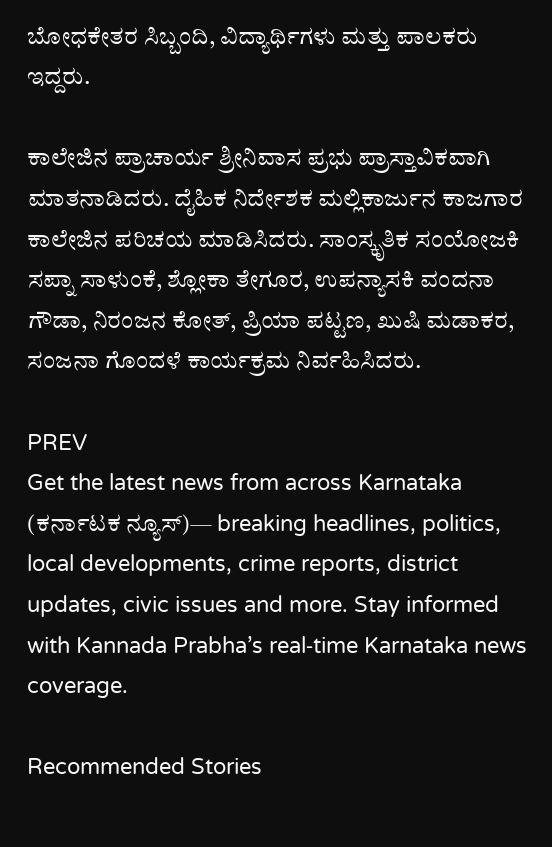ಬೋಧಕೇತರ ಸಿಬ್ಬಂದಿ, ವಿದ್ಯಾರ್ಥಿಗಳು ಮತ್ತು ಪಾಲಕರು ಇದ್ದರು.

ಕಾಲೇಜಿನ ಪ್ರಾಚಾರ್ಯ ಶ್ರೀನಿವಾಸ ಪ್ರಭು ಪ್ರಾಸ್ತಾವಿಕವಾಗಿ ಮಾತನಾಡಿದರು. ದೈಹಿಕ ನಿರ್ದೇಶಕ ಮಲ್ಲಿಕಾರ್ಜುನ ಕಾಜಗಾರ ಕಾಲೇಜಿನ ಪರಿಚಯ ಮಾಡಿಸಿದರು. ಸಾಂಸ್ಕೃತಿಕ ಸಂಯೋಜಕಿ ಸಪ್ನಾ ಸಾಳುಂಕೆ, ಶ್ಲೋಕಾ ತೇಗೂರ, ಉಪನ್ಯಾಸಕಿ ವಂದನಾ ಗೌಡಾ, ನಿರಂಜನ ಕೋತ್, ಪ್ರಿಯಾ ಪಟ್ಟಣ, ಖುಷಿ ಮಡಾಕರ, ಸಂಜನಾ ಗೊಂದಳೆ ಕಾರ್ಯಕ್ರಮ ನಿರ್ವಹಿಸಿದರು.

PREV
Get the latest news from across Karnataka (ಕರ್ನಾಟಕ ನ್ಯೂಸ್)— breaking headlines, politics, local developments, crime reports, district updates, civic issues and more. Stay informed with Kannada Prabha’s real‑time Karnataka news coverage.

Recommended Stories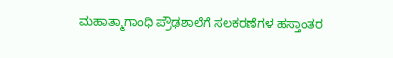ಮಹಾತ್ಮಾಗಾಂಧಿ ಪ್ರೌಢಶಾಲೆಗೆ ಸಲಕರಣೆಗಳ ಹಸ್ತಾಂತರ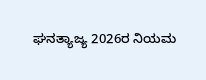ಘನತ್ಯಾಜ್ಯ 2026ರ ನಿಯಮ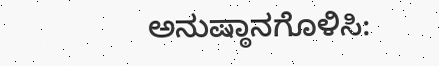ಅನುಷ್ಠಾನಗೊಳಿಸಿ: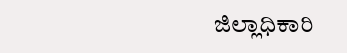ಜಿಲ್ಲಾಧಿಕಾರಿ